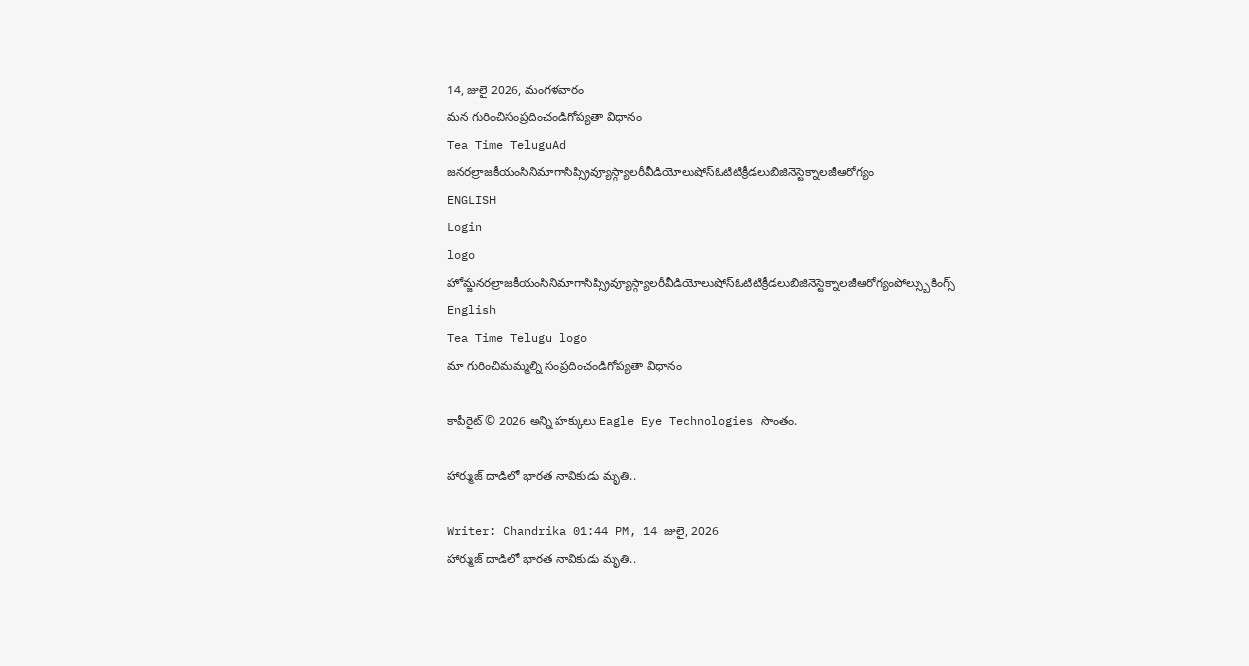14, జులై 2026, మంగళవారం
మన గురించిసంప్రదించండిగోప్యతా విధానం
Tea Time TeluguAd
జనరల్రాజకీయంసినిమాగాసిప్స్రివ్యూస్గ్యాలరీవీడియోలుషోస్ఓటిటిక్రీడలుబిజినెస్టెక్నాలజీఆరోగ్యం
ENGLISH
Login
logo
హోమ్జనరల్రాజకీయంసినిమాగాసిప్స్రివ్యూస్గ్యాలరీవీడియోలుషోస్ఓటిటిక్రీడలుబిజినెస్టెక్నాలజీఆరోగ్యంపోల్స్బుకింగ్స్
English
Tea Time Telugu logo
మా గురించిమమ్మల్ని సంప్రదించండిగోప్యతా విధానం

కాపీరైట్ © 2026 అన్ని హక్కులు Eagle Eye Technologies సొంతం.

హార్ముజ్ దాడిలో భారత నావికుడు మృతి..

Writer: Chandrika 01:44 PM, 14 జులై, 2026
హార్ముజ్ దాడిలో భారత నావికుడు మృతి..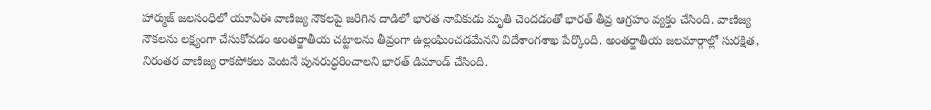హార్ముజ్ జలసంధిలో యూఏఈ వాణిజ్య నౌకలపై జరిగిన దాడిలో భారత నావికుడు మృతి చెందడంతో భారత్ తీవ్ర ఆగ్రహం వ్యక్తం చేసింది. వాణిజ్య నౌకలను లక్ష్యంగా చేసుకోవడం అంతర్జాతీయ చట్టాలను తీవ్రంగా ఉల్లంఘించడమేనని విదేశాంగశాఖ పేర్కొంది. అంతర్జాతీయ జలమార్గాల్లో సురక్షిత, నిరంతర వాణిజ్య రాకపోకలు వెంటనే పునరుద్ధరించాలని భారత్ డిమాండ్ చేసింది.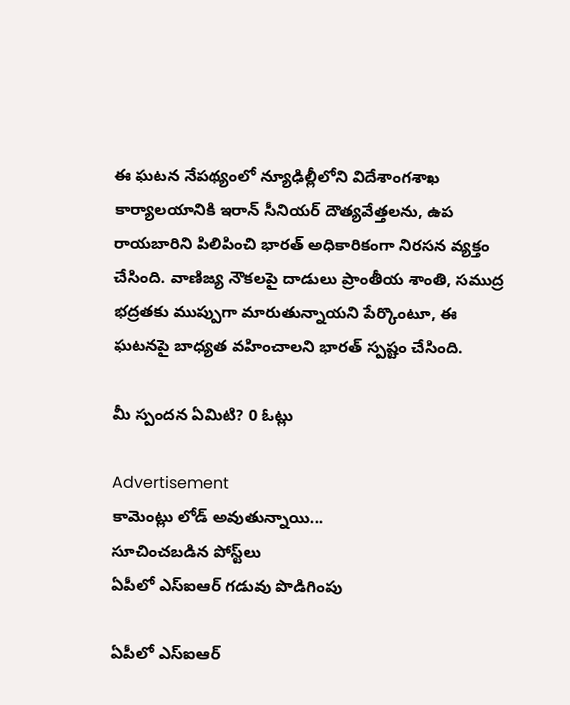ఈ ఘటన నేపథ్యంలో న్యూఢిల్లీలోని విదేశాంగశాఖ కార్యాలయానికి ఇరాన్ సీనియర్ దౌత్యవేత్తలను, ఉప రాయబారిని పిలిపించి భారత్ అధికారికంగా నిరసన వ్యక్తం చేసింది. వాణిజ్య నౌకలపై దాడులు ప్రాంతీయ శాంతి, సముద్ర భద్రతకు ముప్పుగా మారుతున్నాయని పేర్కొంటూ, ఈ ఘటనపై బాధ్యత వహించాలని భారత్ స్పష్టం చేసింది.

మీ స్పందన ఏమిటి? 0 ఓట్లు

Advertisement
కామెంట్లు లోడ్ అవుతున్నాయి...
సూచించబడిన పోస్ట్‌లు
ఏపీలో ఎస్‌ఐఆర్ గడువు పొడిగింపు

ఏపీలో ఎస్‌ఐఆర్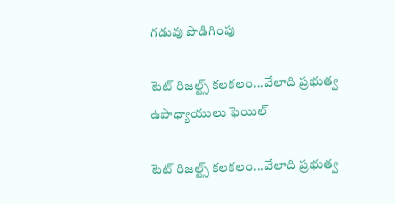గడువు పొడిగింపు

టెట్ రిజల్ట్స్ కలకలం...వేలాది ప్రభుత్వ ఉపాధ్యాయులు ఫెయిల్

టెట్ రిజల్ట్స్ కలకలం...వేలాది ప్రభుత్వ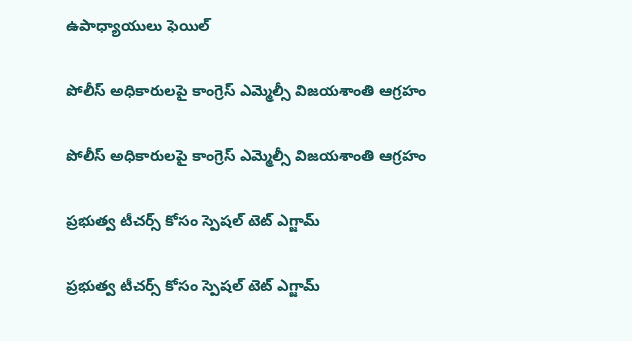ఉపాధ్యాయులు ఫెయిల్

పోలీస్ అధికారులపై కాంగ్రెస్ ఎమ్మెల్సీ విజయశాంతి ఆగ్రహం

పోలీస్ అధికారులపై కాంగ్రెస్ ఎమ్మెల్సీ విజయశాంతి ఆగ్రహం

ప్రభుత్వ టీచర్స్ కోసం స్పెషల్ టెట్ ఎగ్జామ్

ప్రభుత్వ టీచర్స్ కోసం స్పెషల్ టెట్ ఎగ్జామ్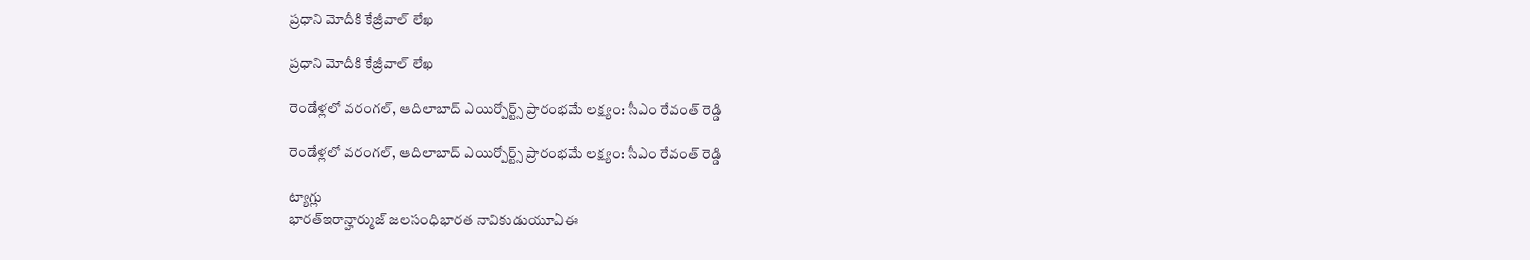ప్రధాని మోదీకి కేజ్రీవాల్ లేఖ

ప్రధాని మోదీకి కేజ్రీవాల్ లేఖ

రెండేళ్లలో వరంగల్, ఆదిలాబాద్ ఎయిర్పోర్ట్స్ ప్రారంభమే లక్ష్యం: సీఎం రేవంత్ రెడ్డి

రెండేళ్లలో వరంగల్, ఆదిలాబాద్ ఎయిర్పోర్ట్స్ ప్రారంభమే లక్ష్యం: సీఎం రేవంత్ రెడ్డి

ట్యాగ్లు
భారత్ఇరాన్హార్ముజ్ జలసంధిభారత నావికుడుయూఏఈ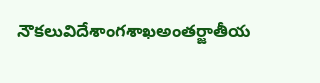నౌకలువిదేశాంగశాఖఅంతర్జాతీయ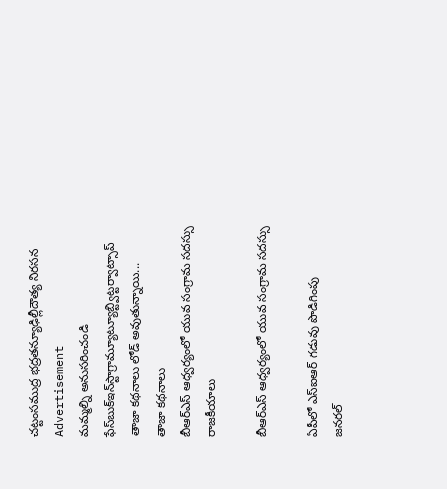చట్టంసముద్ర భద్రతన్యూఢిల్లీదౌత్య నిరసన
Advertisement
మమ్మల్ని అనుసరించండి
ఫేస్‌బుక్ఇన్‌స్టాగ్రామ్యూట్యూబ్ట్విట్టర్వాట్సాప్
తాజా కథనాలు లోడ్ అవుతున్నాయి...
తాజా కథనాలు
బీఆర్ఎస్ ఆధ్వర్యంలో యువ సంగ్రామ సదస్సు
రాజకీయాలు

బీఆర్ఎస్ ఆధ్వర్యంలో యువ సంగ్రామ సదస్సు

ఏపీలో ఎస్‌ఐఆర్ గడువు పొడిగింపు
జనరల్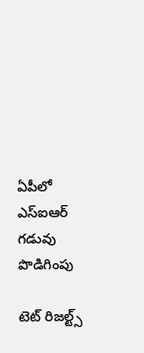ఏపీలో ఎస్‌ఐఆర్ గడువు పొడిగింపు

టెట్ రిజల్ట్స్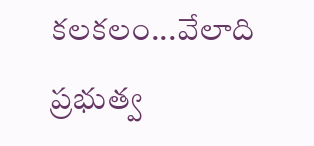కలకలం...వేలాది ప్రభుత్వ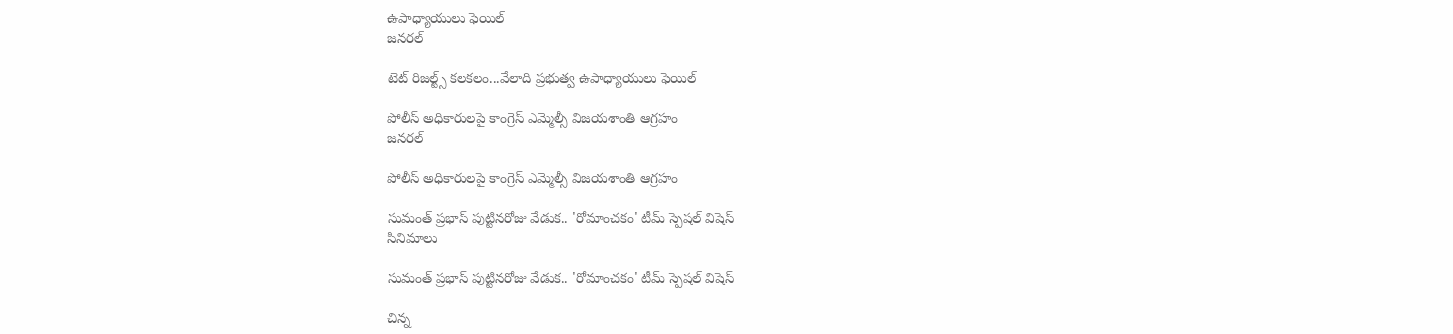ఉపాధ్యాయులు ఫెయిల్
జనరల్

టెట్ రిజల్ట్స్ కలకలం...వేలాది ప్రభుత్వ ఉపాధ్యాయులు ఫెయిల్

పోలీస్ అధికారులపై కాంగ్రెస్ ఎమ్మెల్సీ విజయశాంతి ఆగ్రహం
జనరల్

పోలీస్ అధికారులపై కాంగ్రెస్ ఎమ్మెల్సీ విజయశాంతి ఆగ్రహం

సుమంత్ ప్రభాస్ పుట్టినరోజు వేడుక.. 'రోమాంచకం' టీమ్ స్పెషల్ విషెస్
సినిమాలు

సుమంత్ ప్రభాస్ పుట్టినరోజు వేడుక.. 'రోమాంచకం' టీమ్ స్పెషల్ విషెస్

చిన్న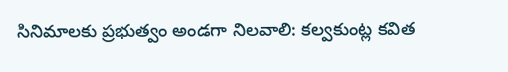సినిమాలకు ప్రభుత్వం అండగా నిలవాలి: కల్వకుంట్ల కవిత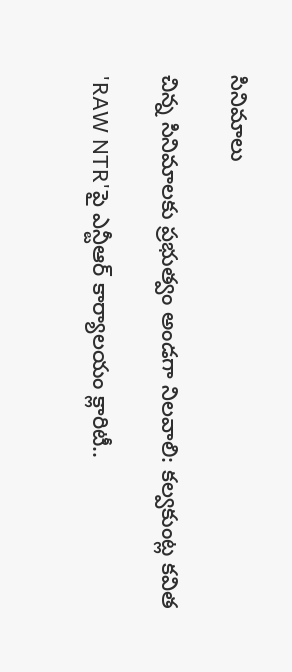సినిమాలు

చిన్న సినిమాలకు ప్రభుత్వం అండగా నిలవాలి: కల్వకుంట్ల కవిత

'RAW NTR'పై ఎన్టీఆర్ కార్యాలయం క్లారిటీ..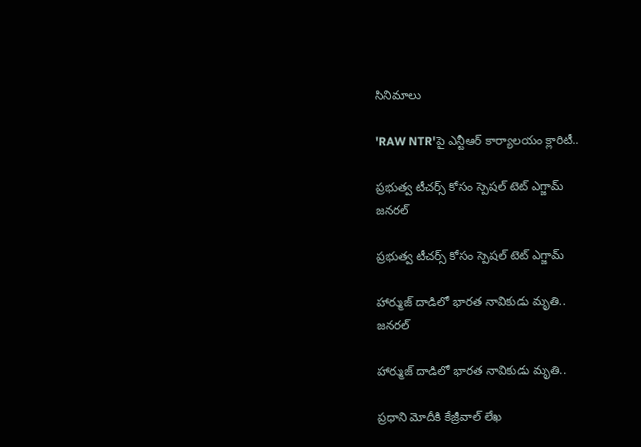సినిమాలు

'RAW NTR'పై ఎన్టీఆర్ కార్యాలయం క్లారిటీ..

ప్రభుత్వ టీచర్స్ కోసం స్పెషల్ టెట్ ఎగ్జామ్
జనరల్

ప్రభుత్వ టీచర్స్ కోసం స్పెషల్ టెట్ ఎగ్జామ్

హార్ముజ్ దాడిలో భారత నావికుడు మృతి..
జనరల్

హార్ముజ్ దాడిలో భారత నావికుడు మృతి..

ప్రధాని మోదీకి కేజ్రీవాల్ లేఖ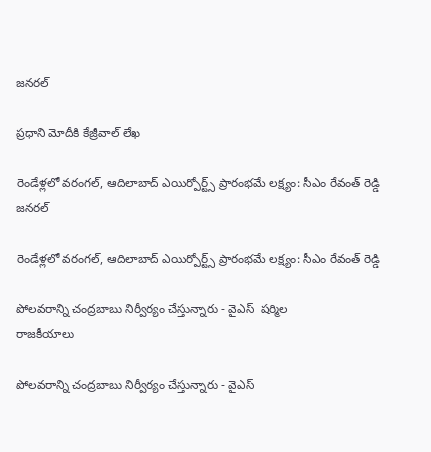జనరల్

ప్రధాని మోదీకి కేజ్రీవాల్ లేఖ

రెండేళ్లలో వరంగల్, ఆదిలాబాద్ ఎయిర్పోర్ట్స్ ప్రారంభమే లక్ష్యం: సీఎం రేవంత్ రెడ్డి
జనరల్

రెండేళ్లలో వరంగల్, ఆదిలాబాద్ ఎయిర్పోర్ట్స్ ప్రారంభమే లక్ష్యం: సీఎం రేవంత్ రెడ్డి

పోలవరాన్ని చంద్రబాబు నిర్వీర్యం చేస్తున్నారు - వైఎస్  షర్మిల
రాజకీయాలు

పోలవరాన్ని చంద్రబాబు నిర్వీర్యం చేస్తున్నారు - వైఎస్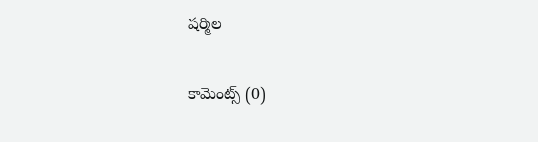షర్మిల

కామెంట్స్ (0)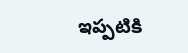ఇప్పటికి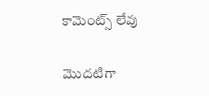కామెంట్స్ లేవు

మొదటిగా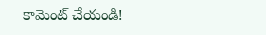కామెంట్ చేయండి!